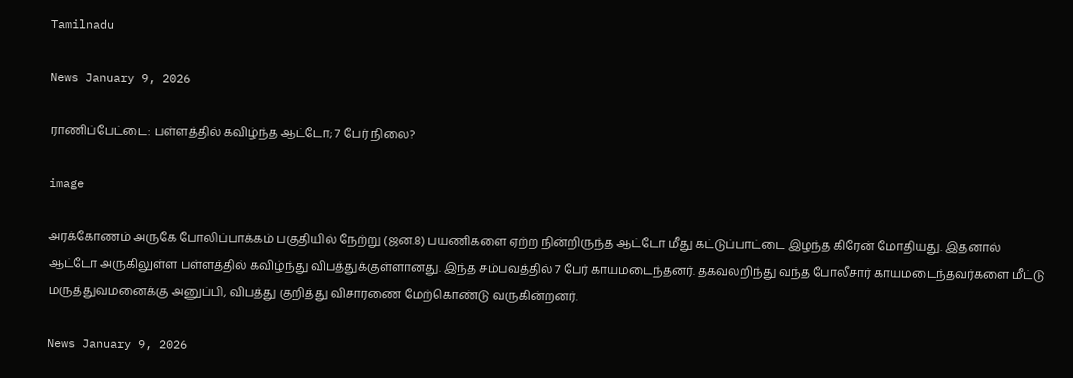Tamilnadu

News January 9, 2026

ராணிப்பேட்டை: பள்ளத்தில் கவிழ்ந்த ஆட்டோ; 7 பேர் நிலை?

image

அரக்கோணம் அருகே போலிப்பாக்கம் பகுதியில் நேற்று (ஜன.8) பயணிகளை ஏற்ற நின்றிருந்த ஆட்டோ மீது கட்டுப்பாட்டை இழந்த கிரேன் மோதியது. இதனால் ஆட்டோ அருகிலுள்ள பள்ளத்தில் கவிழ்ந்து விபத்துக்குள்ளானது. இந்த சம்பவத்தில் 7 பேர் காயமடைந்தனர். தகவலறிந்து வந்த போலீசார் காயமடைந்தவர்களை மீட்டு மருத்துவமனைக்கு அனுப்பி, விபத்து குறித்து விசாரணை மேற்கொண்டு வருகின்றனர்.

News January 9, 2026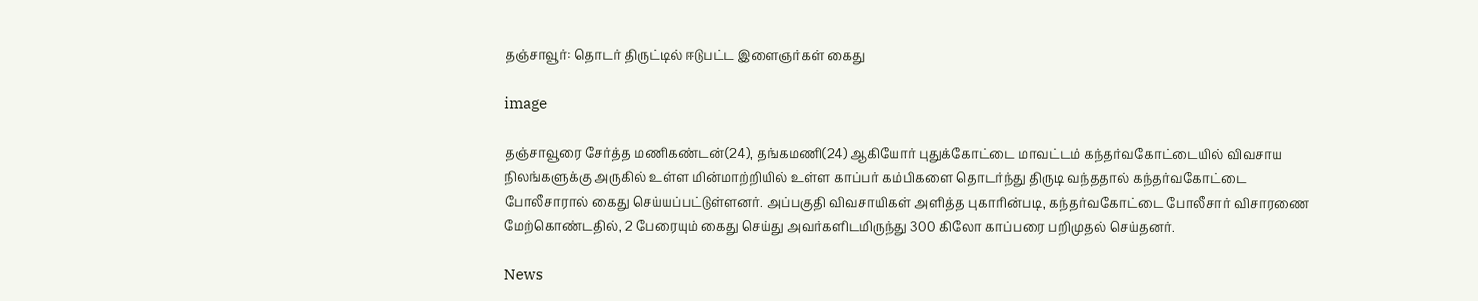தஞ்சாவூர்: தொடர் திருட்டில் ஈடுபட்ட இளைஞர்கள் கைது

image

தஞ்சாவூரை சேர்த்த மணிகண்டன்(24), தங்கமணி(24) ஆகியோர் புதுக்கோட்டை மாவட்டம் கந்தர்வகோட்டையில் விவசாய நிலங்களுக்கு அருகில் உள்ள மின்மாற்றியில் உள்ள காப்பர் கம்பிகளை தொடர்ந்து திருடி வந்ததால் கந்தர்வகோட்டை போலீசாரால் கைது செய்யப்பட்டுள்ளனர். அப்பகுதி விவசாயிகள் அளித்த புகாரின்படி, கந்தர்வகோட்டை போலீசார் விசாரணை மேற்கொண்டதில், 2 பேரையும் கைது செய்து அவர்களிடமிருந்து 300 கிலோ காப்பரை பறிமுதல் செய்தனர்.

News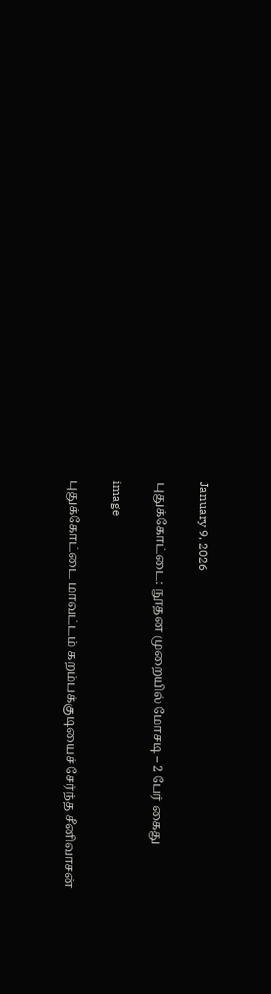January 9, 2026

புதுக்கோட்டை: நூதன முறையில் மோசடி – 2 பேர் கைது

image

புதுக்கோட்டை மாவட்டம் கறம்பக்குடியைச் சேர்ந்த சீனிவாசன்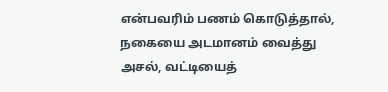என்பவரிம் பணம் கொடுத்தால், நகையை அடமானம் வைத்து அசல், வட்டியைத்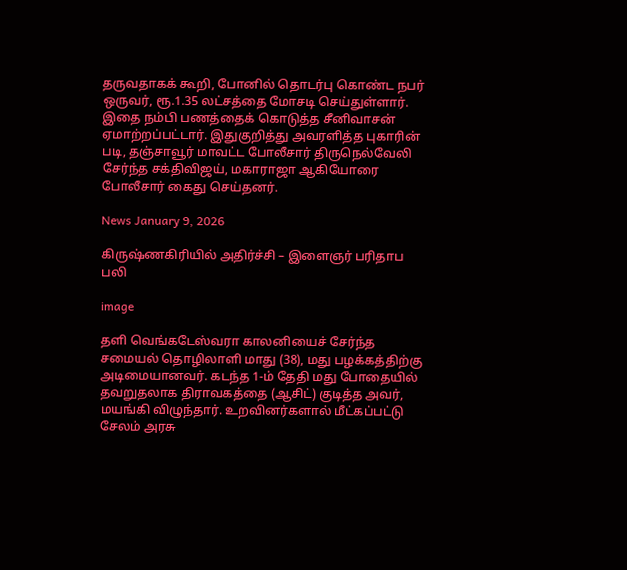தருவதாகக் கூறி, போனில் தொடர்பு கொண்ட நபர் ஒருவர், ரூ.1.35 லட்சத்தை மோசடி செய்துள்ளார். இதை நம்பி பணத்தைக் கொடுத்த சீனிவாசன் ஏமாற்றப்பட்டார். இதுகுறித்து அவரளித்த புகாரின் படி, தஞ்சாவூர் மாவட்ட போலீசார் திருநெல்வேலி சேர்ந்த சக்திவிஜய், மகாராஜா ஆகியோரை போலீசார் கைது செய்தனர்.

News January 9, 2026

கிருஷ்ணகிரியில் அதிர்ச்சி – இளைஞர் பரிதாப பலி

image

தளி வெங்கடேஸ்வரா காலனியைச் சேர்ந்த சமையல் தொழிலாளி மாது (38), மது பழக்கத்திற்கு அடிமையானவர். கடந்த 1-ம் தேதி மது போதையில் தவறுதலாக திராவகத்தை (ஆசிட்) குடித்த அவர், மயங்கி விழுந்தார். உறவினர்களால் மீட்கப்பட்டு சேலம் அரசு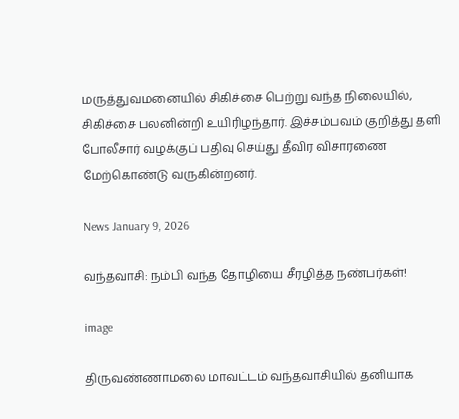மருத்துவமனையில் சிகிச்சை பெற்று வந்த நிலையில், சிகிச்சை பலனின்றி உயிரிழந்தார். இச்சம்பவம் குறித்து தளி போலீசார் வழக்குப் பதிவு செய்து தீவிர விசாரணை மேற்கொண்டு வருகின்றனர்.

News January 9, 2026

வந்தவாசி: நம்பி வந்த தோழியை சீரழித்த நண்பர்கள்!

image

திருவண்ணாமலை மாவட்டம் வந்தவாசியில் தனியாக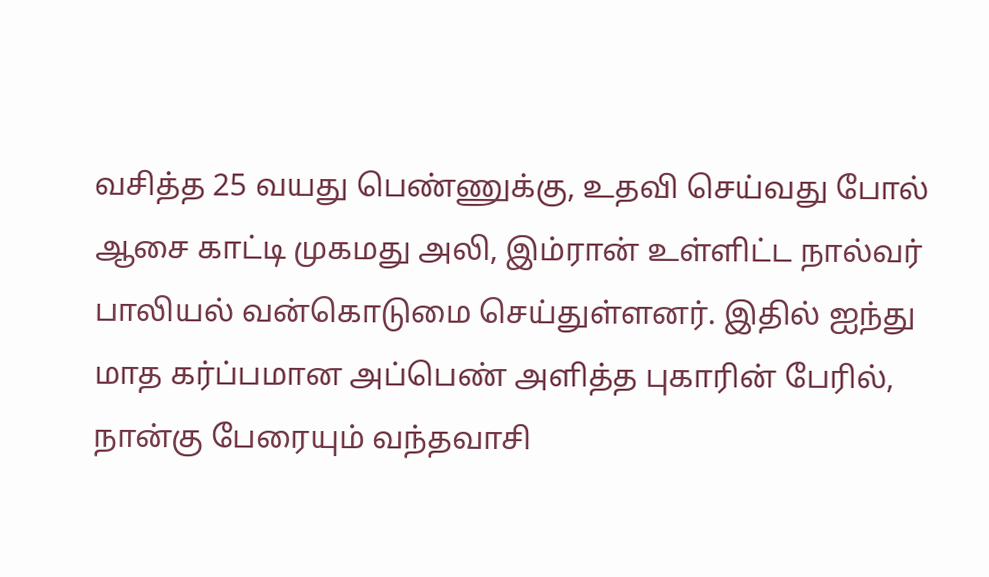வசித்த 25 வயது பெண்ணுக்கு, உதவி செய்வது போல் ஆசை காட்டி முகமது அலி, இம்ரான் உள்ளிட்ட நால்வர் பாலியல் வன்கொடுமை செய்துள்ளனர். இதில் ஐந்து மாத கர்ப்பமான அப்பெண் அளித்த புகாரின் பேரில், நான்கு பேரையும் வந்தவாசி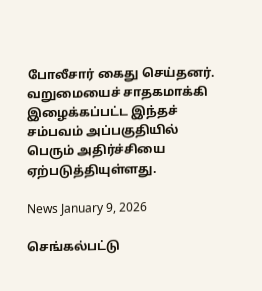போலீசார் கைது செய்தனர். வறுமையைச் சாதகமாக்கி இழைக்கப்பட்ட இந்தச் சம்பவம் அப்பகுதியில் பெரும் அதிர்ச்சியை ஏற்படுத்தியுள்ளது.

News January 9, 2026

செங்கல்பட்டு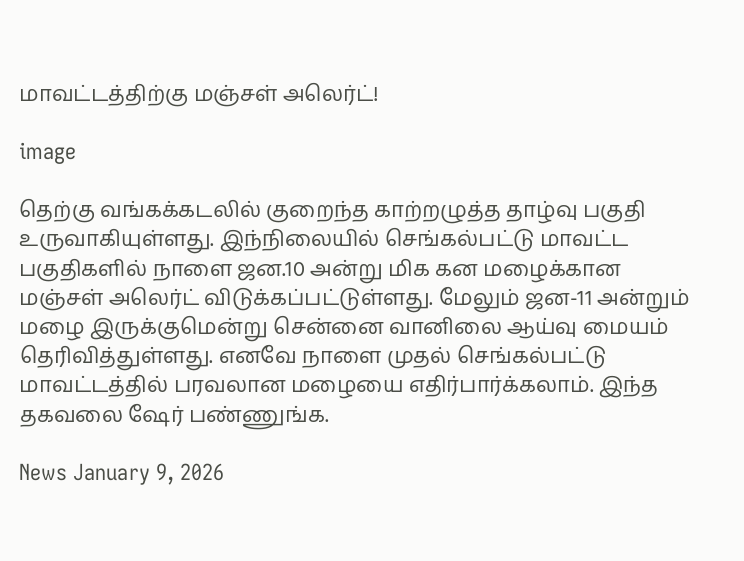மாவட்டத்திற்கு மஞ்சள் அலெர்ட்!

image

தெற்கு வங்கக்கடலில் குறைந்த காற்றழுத்த தாழ்வு பகுதி உருவாகியுள்ளது. இந்நிலையில் செங்கல்பட்டு மாவட்ட பகுதிகளில் நாளை ஜன.10 அன்று மிக கன மழைக்கான மஞ்சள் அலெர்ட் விடுக்கப்பட்டுள்ளது. மேலும் ஜன-11 அன்றும் மழை இருக்குமென்று சென்னை வானிலை ஆய்வு மையம் தெரிவித்துள்ளது. எனவே நாளை முதல் செங்கல்பட்டு மாவட்டத்தில் பரவலான மழையை எதிர்பார்க்கலாம். இந்த தகவலை ஷேர் பண்ணுங்க.

News January 9, 2026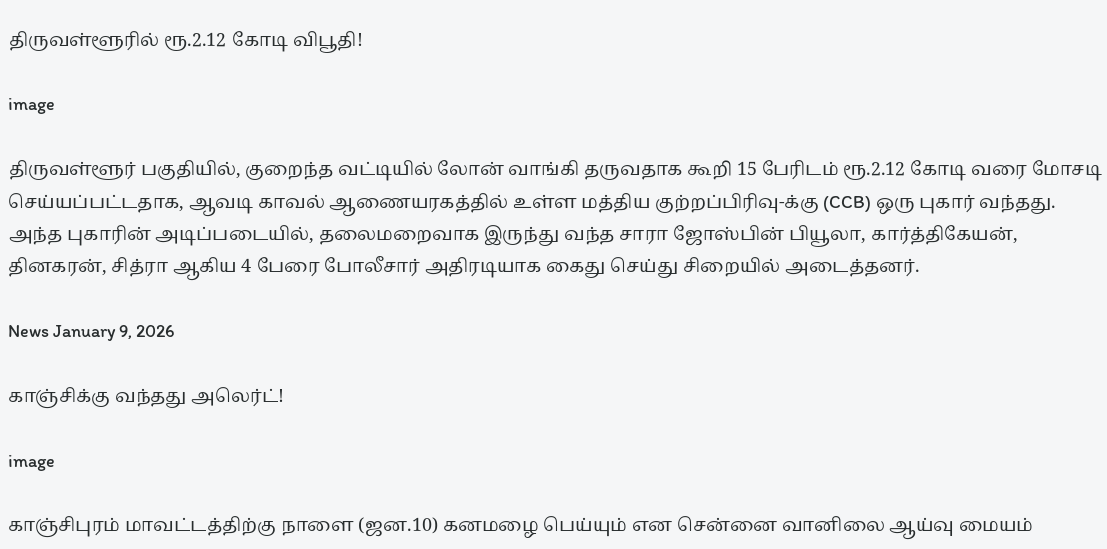திருவள்ளூரில் ரூ.2.12 கோடி விபூதி!

image

திருவள்ளூர் பகுதியில், குறைந்த வட்டியில் லோன் வாங்கி தருவதாக கூறி 15 பேரிடம் ரூ.2.12 கோடி வரை மோசடி செய்யப்பட்டதாக, ஆவடி காவல் ஆணையரகத்தில் உள்ள மத்திய குற்றப்பிரிவு-க்கு (CCB) ஒரு புகார் வந்தது. அந்த புகாரின் அடிப்படையில், தலைமறைவாக இருந்து வந்த சாரா ஜோஸ்பின் பியூலா, கார்த்திகேயன், தினகரன், சித்ரா ஆகிய 4 பேரை போலீசார் அதிரடியாக கைது செய்து சிறையில் அடைத்தனர்.

News January 9, 2026

காஞ்சிக்கு வந்தது அலெர்ட்!

image

காஞ்சிபுரம் மாவட்டத்திற்கு நாளை (ஜன.10) கனமழை பெய்யும் என சென்னை வானிலை ஆய்வு மையம்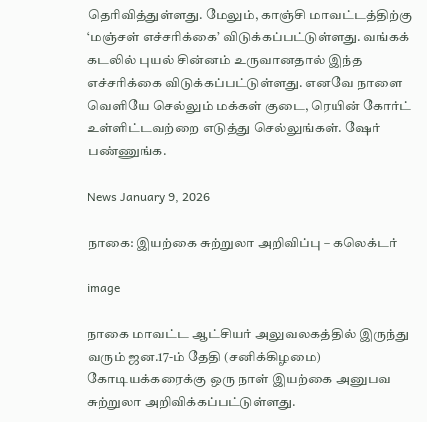தெரிவித்துள்ளது. மேலும், காஞ்சி மாவட்டத்திற்கு ‘மஞ்சள் எச்சரிக்கை’ விடுக்கப்பட்டுள்ளது. வங்கக் கடலில் புயல் சின்னம் உருவானதால் இந்த எச்சரிக்கை விடுக்கப்பட்டுள்ளது. எனவே நாளை வெளியே செல்லும் மக்கள் குடை, ரெயின் கோர்ட் உள்ளிட்டவற்றை எடுத்து செல்லுங்கள். ஷேர் பண்ணுங்க.

News January 9, 2026

நாகை: இயற்கை சுற்றுலா அறிவிப்பு – கலெக்டர்

image

நாகை மாவட்ட ஆட்சியர் அலுவலகத்தில் இருந்து வரும் ஜன.17-ம் தேதி (சனிக்கிழமை) கோடியக்கரைக்கு ஒரு நாள் இயற்கை அனுபவ சுற்றுலா அறிவிக்கப்பட்டுள்ளது.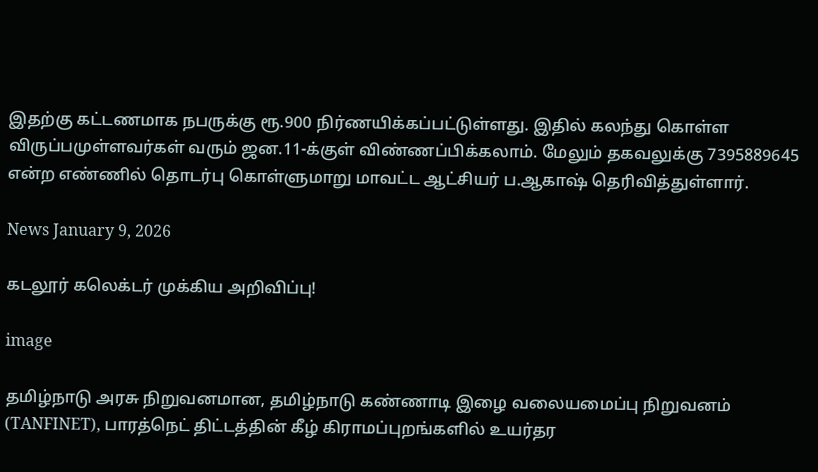இதற்கு கட்டணமாக நபருக்கு ரூ.900 நிர்ணயிக்கப்பட்டுள்ளது. இதில் கலந்து கொள்ள விருப்பமுள்ளவர்கள் வரும் ஜன.11-க்குள் விண்ணப்பிக்கலாம். மேலும் தகவலுக்கு 7395889645 என்ற எண்ணில் தொடர்பு கொள்ளுமாறு மாவட்ட ஆட்சியர் ப.ஆகாஷ் தெரிவித்துள்ளார்.

News January 9, 2026

கடலூர் கலெக்டர் முக்கிய அறிவிப்பு!

image

தமிழ்நாடு அரசு நிறுவனமான, தமிழ்நாடு கண்ணாடி இழை வலையமைப்பு நிறுவனம் (TANFINET), பாரத்நெட் திட்டத்தின் கீழ் கிராமப்புறங்களில் உயர்தர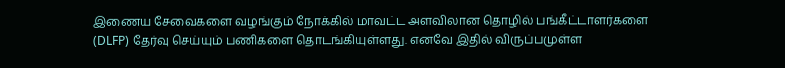இணைய சேவைகளை வழங்கும் நோக்கில் மாவட்ட அளவிலான தொழில் பங்கீட்டாளர்களை (DLFP) தேர்வு செய்யும் பணிகளை தொடங்கியுள்ளது. எனவே இதில் விருப்பமுள்ள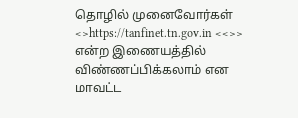தொழில் முனைவோர்கள் <>https://tanfinet.tn.gov.in <<>> என்ற இணையத்தில் விண்ணப்பிக்கலாம் என மாவட்ட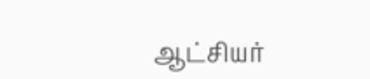ஆட்சியர்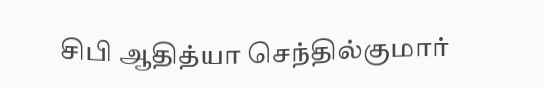சிபி ஆதித்யா செந்தில்குமார்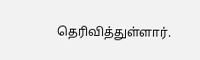தெரிவித்துள்ளார்.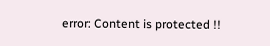error: Content is protected !!